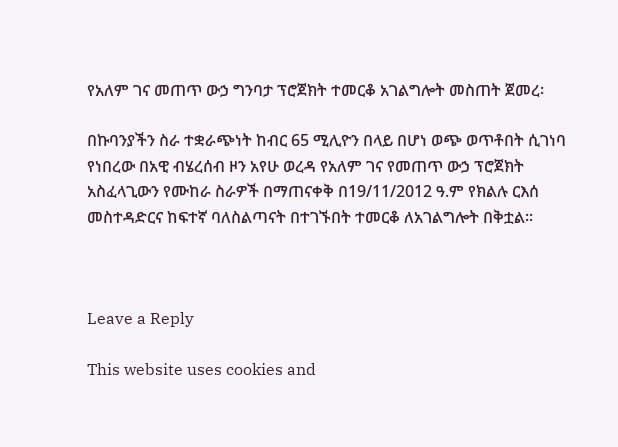የአለም ገና መጠጥ ውኃ ግንባታ ፕሮጀክት ተመርቆ አገልግሎት መስጠት ጀመረ፡

በኩባንያችን ስራ ተቋራጭነት ከብር 65 ሚሊዮን በላይ በሆነ ወጭ ወጥቶበት ሲገነባ የነበረው በአዊ ብሄረሰብ ዞን አየሁ ወረዳ የአለም ገና የመጠጥ ውኃ ፕሮጀክት አስፈላጊውን የሙከራ ስራዎች በማጠናቀቅ በ19/11/2012 ዓ.ም የክልሉ ርእሰ መስተዳድርና ከፍተኛ ባለስልጣናት በተገኙበት ተመርቆ ለአገልግሎት በቅቷል፡፡



Leave a Reply

This website uses cookies and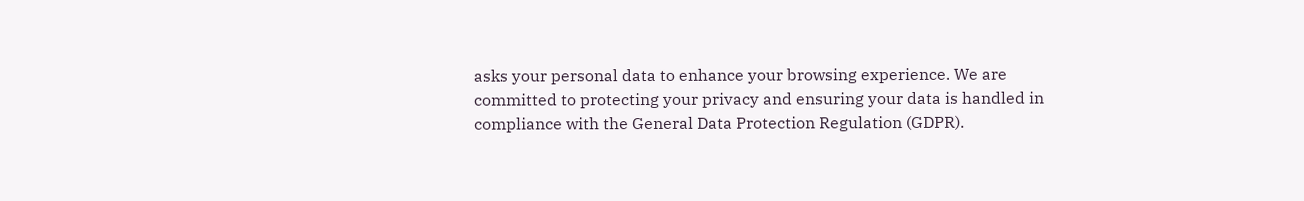asks your personal data to enhance your browsing experience. We are committed to protecting your privacy and ensuring your data is handled in compliance with the General Data Protection Regulation (GDPR).